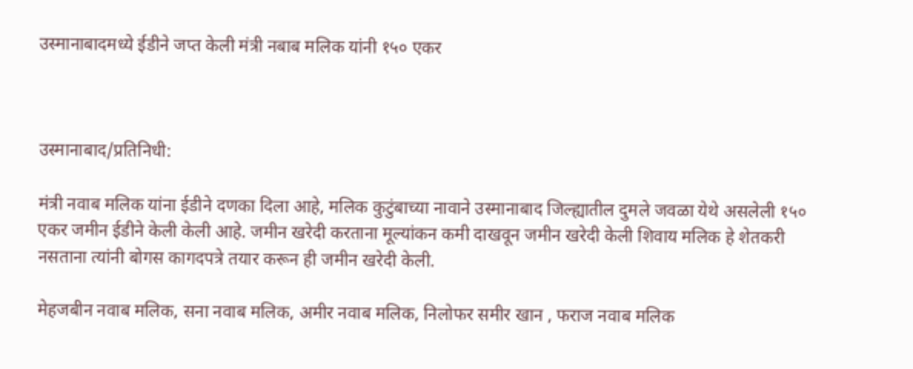उस्मानाबादमध्ये ईडीने जप्त केली मंत्री नबाब मलिक यांनी १५० एकर



उस्मानाबाद/प्रतिनिधी:

मंत्री नवाब मलिक यांना ईडीने दणका दिला आहे, मलिक कुटुंबाच्या नावाने उस्मानाबाद जिल्ह्यातील दुमले जवळा येथे असलेली १५० एकर जमीन ईडीने केली केली आहे. जमीन खरेदी करताना मूल्यांकन कमी दाखवून जमीन खरेदी केली शिवाय मलिक हे शेतकरी नसताना त्यांनी बोगस कागदपत्रे तयार करून ही जमीन खरेदी केली.

मेहजबीन नवाब मलिक, सना नवाब मलिक, अमीर नवाब मलिक, निलोफर समीर खान , फराज नवाब मलिक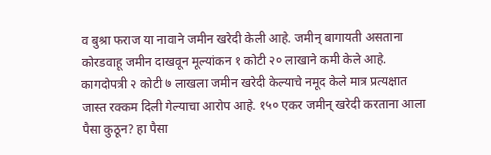व बुश्रा फराज या नावाने जमीन खरेदी केली आहे. जमीन् बागायती असताना कोरडवाहू जमीन दाखवून मूल्यांकन १ कोटी २० लाखाने कमी केले आहे. कागदोपत्री २ कोटी ७ लाखला जमीन खरेदी केल्याचे नमूद केले मात्र प्रत्यक्षात जास्त रक्कम दिली गेल्याचा आरोप आहे. १५० एकर जमीन् खरेदी करताना आला पैसा कुठून? हा पैसा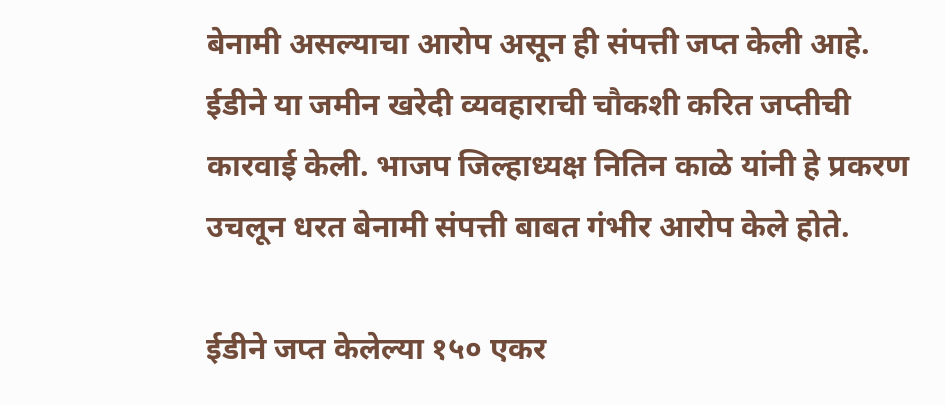बेनामी असल्याचा आरोप असून ही संपत्ती जप्त केली आहे. ईडीने या जमीन खरेदी व्यवहाराची चौकशी करित जप्तीची कारवाई केली. भाजप जिल्हाध्यक्ष नितिन काळे यांनी हे प्रकरण उचलून धरत बेनामी संपत्ती बाबत गंभीर आरोप केले होते.

ईडीने जप्त केलेल्या १५० एकर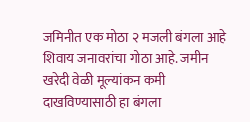जमिनीत एक मोठा २ मजली बंगला आहे शिवाय जनावरांचा गोठा आहे. जमीन खरेदी वेळी मूल्यांकन कमी दाखविण्यासाठी हा बंगला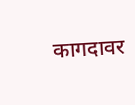कागदावर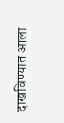दाखविण्यात आला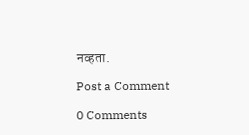नव्हता.

Post a Comment

0 Comments